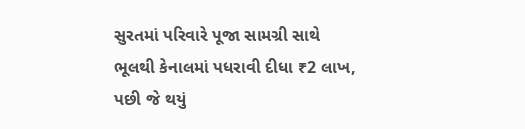સુરતમાં પરિવારે પૂજા સામગ્રી સાથે ભૂલથી કેનાલમાં પધરાવી દીધા ₹2 લાખ, પછી જે થયું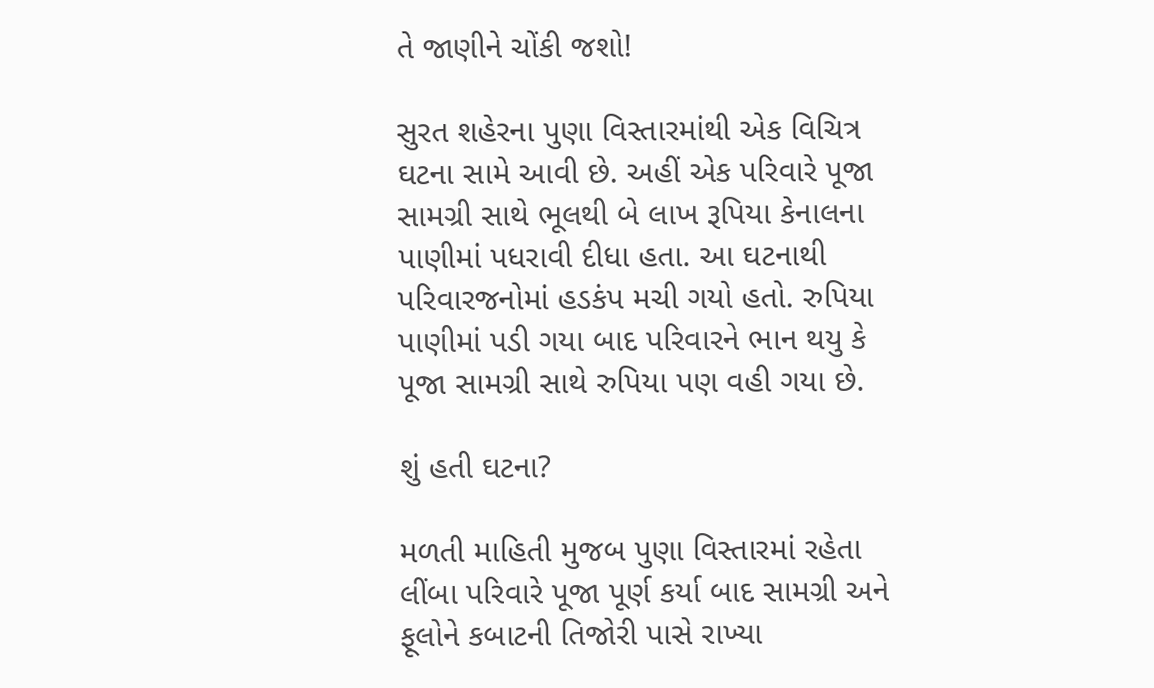તે જાણીને ચોંકી જશો!

સુરત શહેરના પુણા વિસ્તારમાંથી એક વિચિત્ર ઘટના સામે આવી છે. અહીં એક પરિવારે પૂજા સામગ્રી સાથે ભૂલથી બે લાખ રૂપિયા કેનાલના પાણીમાં પધરાવી દીધા હતા. આ ઘટનાથી પરિવારજનોમાં હડકંપ મચી ગયો હતો. રુપિયા પાણીમાં પડી ગયા બાદ પરિવારને ભાન થયુ કે પૂજા સામગ્રી સાથે રુપિયા પણ વહી ગયા છે.

શું હતી ઘટના?

મળતી માહિતી મુજબ પુણા વિસ્તારમાં રહેતા લીંબા પરિવારે પૂજા પૂર્ણ કર્યા બાદ સામગ્રી અને ફૂલોને કબાટની તિજોરી પાસે રાખ્યા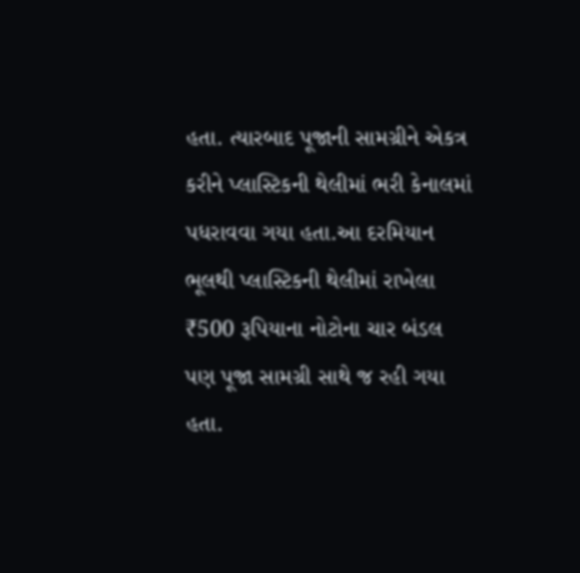હતા. ત્યારબાદ પૂજાની સામગ્રીને એકત્ર કરીને પ્લાસ્ટિકની થેલીમાં ભરી કેનાલમાં પધરાવવા ગયા હતા.આ દરમિયાન ભૂલથી પ્લાસ્ટિકની થેલીમાં રાખેલા ₹500 રૂપિયાના નોટોના ચાર બંડલ પણ પૂજા સામગ્રી સાથે જ રહી ગયા હતા.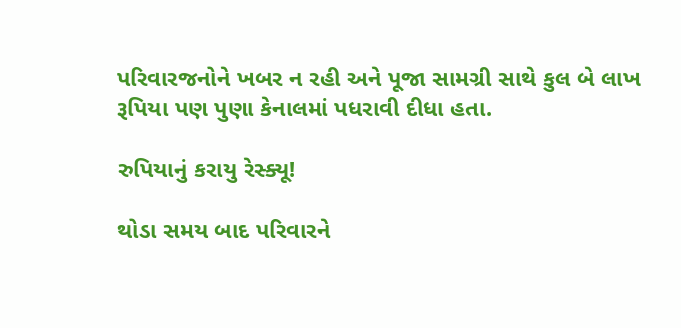પરિવારજનોને ખબર ન રહી અને પૂજા સામગ્રી સાથે કુલ બે લાખ રૂપિયા પણ પુણા કેનાલમાં પધરાવી દીધા હતા.

રુપિયાનું કરાયુ રેસ્ક્યૂ!

થોડા સમય બાદ પરિવારને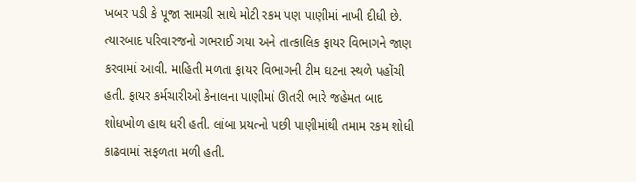ખબર પડી કે પૂજા સામગ્રી સાથે મોટી રકમ પણ પાણીમાં નાખી દીધી છે. ત્યારબાદ પરિવારજનો ગભરાઈ ગયા અને તાત્કાલિક ફાયર વિભાગને જાણ કરવામાં આવી. માહિતી મળતા ફાયર વિભાગની ટીમ ઘટના સ્થળે પહોંચી હતી. ફાયર કર્મચારીઓ કેનાલના પાણીમાં ઊતરી ભારે જહેમત બાદ શોધખોળ હાથ ધરી હતી. લાંબા પ્રયત્નો પછી પાણીમાંથી તમામ રકમ શોધી કાઢવામાં સફળતા મળી હતી.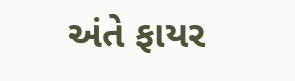અંતે ફાયર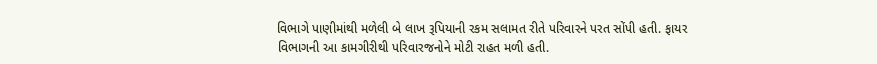વિભાગે પાણીમાંથી મળેલી બે લાખ રૂપિયાની રકમ સલામત રીતે પરિવારને પરત સોંપી હતી. ફાયર વિભાગની આ કામગીરીથી પરિવારજનોને મોટી રાહત મળી હતી.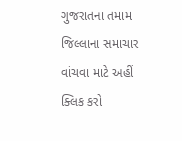ગુજરાતના તમામ જિલ્લાના સમાચાર વાંચવા માટે અહીં ક્લિક કરો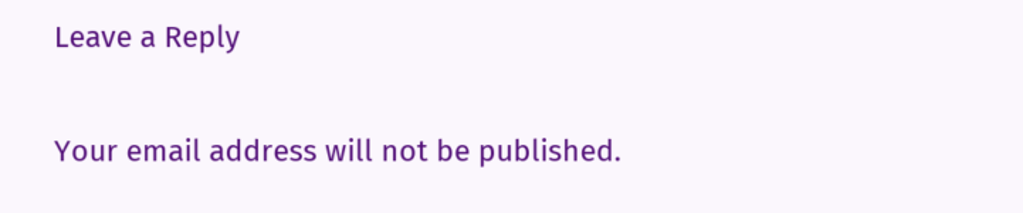Leave a Reply

Your email address will not be published.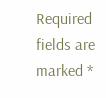Required fields are marked *